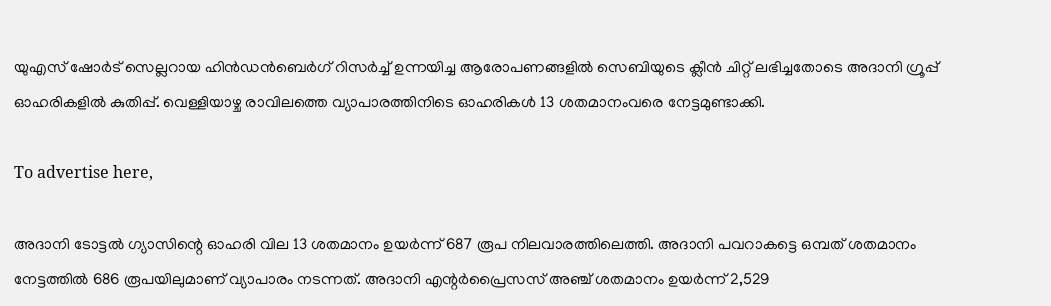യുഎസ് ഷോര്‍ട് സെല്ലറായ ഹിന്‍ഡന്‍ബെര്‍ഗ് റിസര്‍ച്ച് ഉന്നയിച്ച ആരോപണങ്ങളില്‍ സെബിയുടെ ക്ലീന്‍ ചിറ്റ് ലഭിച്ചതോടെ അദാനി ഗ്രൂപ്പ് ഓഹരികളില്‍ കുതിപ്പ്. വെള്ളിയാഴ്ച രാവിലത്തെ വ്യാപാരത്തിനിടെ ഓഹരികള്‍ 13 ശതമാനംവരെ നേട്ടമുണ്ടാക്കി.

To advertise here,

അദാനി ടോട്ടല്‍ ഗ്യാസിന്റെ ഓഹരി വില 13 ശതമാനം ഉയര്‍ന്ന് 687 രൂപ നിലവാരത്തിലെത്തി. അദാനി പവറാകട്ടെ ഒമ്പത് ശതമാനം നേട്ടത്തില്‍ 686 രൂപയിലുമാണ് വ്യാപാരം നടന്നത്. അദാനി എന്റര്‍പ്രൈസസ് അഞ്ച് ശതമാനം ഉയര്‍ന്ന് 2,529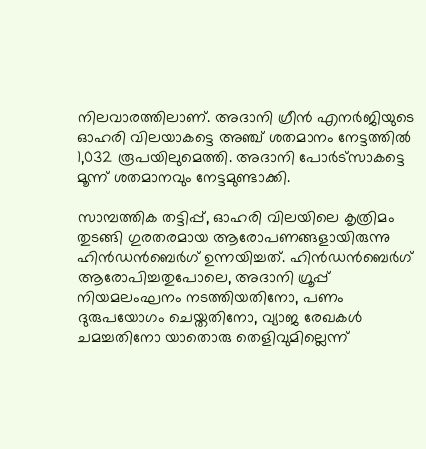നിലവാരത്തിലാണ്. അദാനി ഗ്രീന്‍ എനര്‍ജിയുടെ ഓഹരി വിലയാകട്ടെ അഞ്ച് ശതമാനം നേട്ടത്തില്‍ 1,032 രൂപയിലുമെത്തി. അദാനി പോര്‍ട്‌സാകട്ടെ മൂന്ന് ശതമാനവും നേട്ടമുണ്ടാക്കി.

സാമ്പത്തിക തട്ടിപ്പ്, ഓഹരി വിലയിലെ കൃത്രിമം തുടങ്ങി ഗുരതരമായ ആരോപണങ്ങളായിരുന്നു ഹിന്‍ഡന്‍ബെര്‍ഗ് ഉന്നയിച്ചത്. ഹിന്‍ഡന്‍ബെര്‍ഗ് ആരോപിച്ചതുപോലെ, അദാനി ഗ്രൂപ്പ് നിയമലംഘനം നടത്തിയതിനോ, പണം ദുരുപയോഗം ചെയ്തതിനോ, വ്യാജ രേഖകള്‍ ചമച്ചതിനോ യാതൊരു തെളിവുമില്ലെന്ന്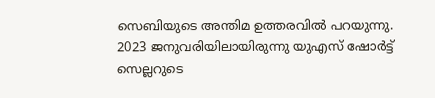സെബിയുടെ അന്തിമ ഉത്തരവില്‍ പറയുന്നു. 2023 ജനുവരിയിലായിരുന്നു യുഎസ് ഷോര്‍ട്ട് സെല്ലറുടെ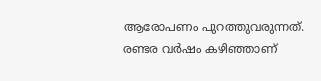ആരോപണം പുറത്തുവരുന്നത്. രണ്ടര വര്‍ഷം കഴിഞ്ഞാണ്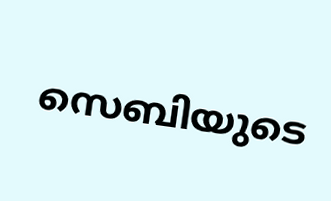സെബിയുടെ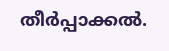തീര്‍പ്പാക്കല്‍.